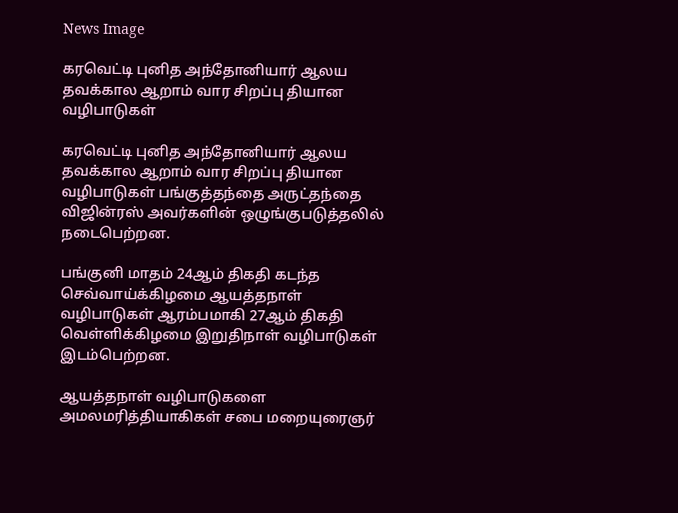News Image

கரவெட்டி புனித அந்தோனியார் ஆலய தவக்கால ஆறாம் வார சிறப்பு தியான வழிபாடுகள்

கரவெட்டி புனித அந்தோனியார் ஆலய தவக்கால ஆறாம் வார சிறப்பு தியான வழிபாடுகள் பங்குத்தந்தை அருட்தந்தை விஜின்ரஸ் அவர்களின் ஒழுங்குபடுத்தலில் நடைபெற்றன.

பங்குனி மாதம் 24ஆம் திகதி கடந்த செவ்வாய்க்கிழமை ஆயத்தநாள் வழிபாடுகள் ஆரம்பமாகி 27ஆம் திகதி வெள்ளிக்கிழமை இறுதிநாள் வழிபாடுகள் இடம்பெற்றன.

ஆயத்தநாள் வழிபாடுகளை அமலமரித்தியாகிகள் சபை மறையுரைஞர்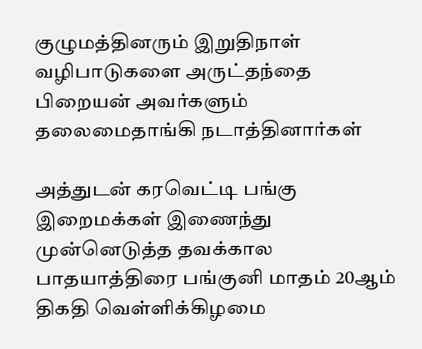குழுமத்தினரும் இறுதிநாள் வழிபாடுகளை அருட்தந்தை பிறையன் அவர்களும் தலைமைதாங்கி நடாத்தினார்கள்

அத்துடன் கரவெட்டி பங்கு இறைமக்கள் இணைந்து முன்னெடுத்த தவக்கால பாதயாத்திரை பங்குனி மாதம் 20ஆம் திகதி வெள்ளிக்கிழமை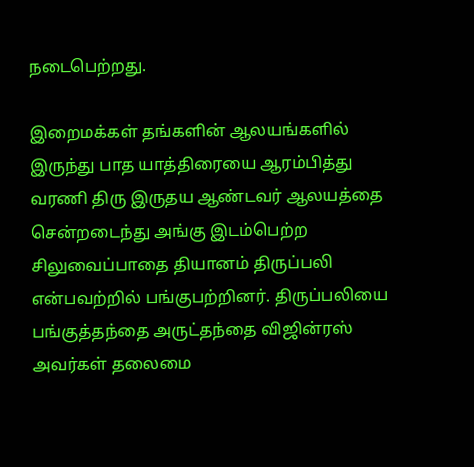நடைபெற்றது.

இறைமக்கள் தங்களின் ஆலயங்களில் இருந்து பாத யாத்திரையை ஆரம்பித்து வரணி திரு இருதய ஆண்டவர் ஆலயத்தை சென்றடைந்து அங்கு இடம்பெற்ற சிலுவைப்பாதை தியானம் திருப்பலி என்பவற்றில் பங்குபற்றினர். திருப்பலியை பங்குத்தந்தை அருட்தந்தை விஜின்ரஸ் அவர்கள் தலைமை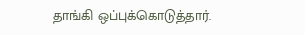தாங்கி ஒப்புக்கொடுத்தார்.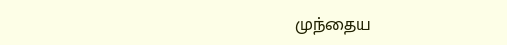முந்தைய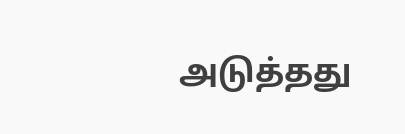அடுத்தது